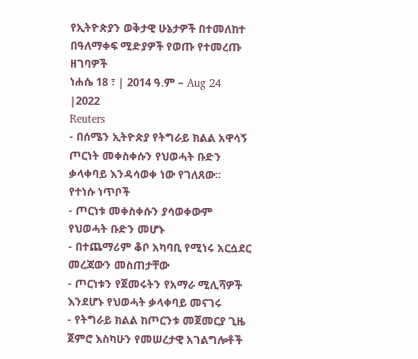የኢትዮጵያን ወቅታዊ ሁኔታዎች በተመለከተ በዓለማቀፍ ሚድያዎች የወጡ የተመረጡ ዘገባዎች
ነሐሴ 18 ፣ | 2014 ዓ.ም – Aug 24 |2022
Reuters
- በሰሜን ኢትዮጵያ የትግራይ ክልል አዋሳኝ ጦርነት መቀስቀሱን የህወሓት ቡድን ቃላቀባይ እንዳሳወቀ ነው የገለጸው።
የተነሱ ነጥቦች
- ጦርነቱ መቀስቀሱን ያሳወቀውም የህወሓት ቡድን መሆኑ
- በተጨማሪም ቆቦ አካባቢ የሚነሩ አርሷደር መረጃውን መስጠታቸው
- ጦርነቱን የጀመሩትን የአማራ ሚሊሻዎች እንደሆኑ የህወሓት ቃላቀባይ መናገሩ
- የትግራይ ክልል ከጦርንቱ መጀመርያ ጊዜ ጀምሮ እስካሁን የመሠረታዊ አገልግሎቶች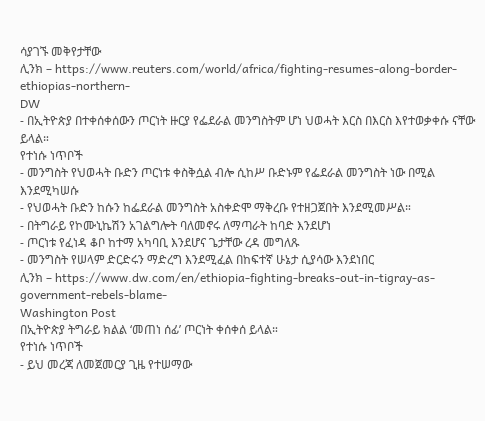ሳያገኙ መቅየታቸው
ሊንክ – https://www.reuters.com/world/africa/fighting-resumes-along-border-ethiopias-northern-
DW
- በኢትዮጵያ በተቀሰቀሰውን ጦርነት ዙርያ የፌደራል መንግስትም ሆነ ህወሓት እርስ በእርስ እየተወቃቀሱ ናቸው ይላል።
የተነሱ ነጥቦች
- መንግስት የህወሓት ቡድን ጦርነቱ ቀስቅሷል ብሎ ሲከሥ ቡድኑም የፌደራል መንግስት ነው በሚል እንደሚካሠሱ
- የህወሓት ቡድን ከሱን ከፌደራል መንግስት አስቀድሞ ማቅረቡ የተዘጋጀበት እንደሚመሥል።
- በትግራይ የኮሙኒኬሽን አገልግሎት ባለመኖሩ ለማጣራት ከባድ እንደሆነ
- ጦርነቱ የፈነዳ ቆቦ ከተማ አካባቢ እንደሆና ጌታቸው ረዳ መግለጹ
- መንግስት የሠላም ድርድሩን ማድረግ እንደሚፈል በከፍተኛ ሁኔታ ሲያሳው እንደነበር
ሊንክ – https://www.dw.com/en/ethiopia-fighting-breaks-out-in-tigray-as-government-rebels-blame-
Washington Post
በኢትዮጵያ ትግራይ ክልል ‘መጠነ ሰፊ’ ጦርነት ቀሰቀሰ ይላል።
የተነሱ ነጥቦች
- ይህ መረጃ ለመጀመርያ ጊዜ የተሠማው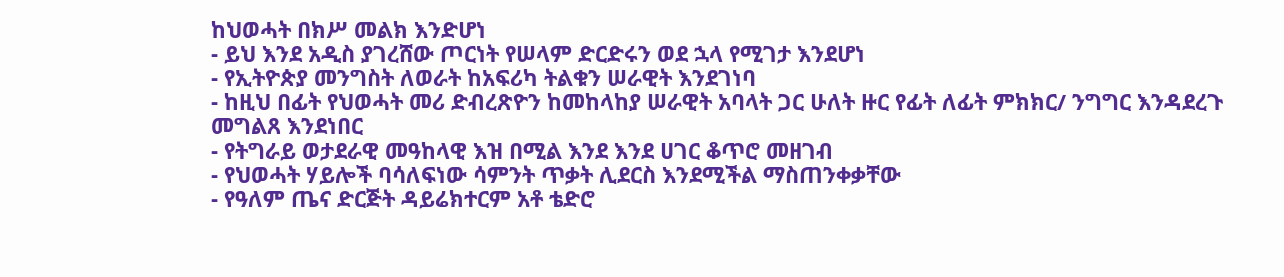ከህወሓት በክሥ መልክ እንድሆነ
- ይህ እንደ አዲስ ያገረሸው ጦርነት የሠላም ድርድሩን ወደ ኋላ የሚገታ እንደሆነ
- የኢትዮጵያ መንግስት ለወራት ከአፍሪካ ትልቁን ሠራዊት እንደገነባ
- ከዚህ በፊት የህወሓት መሪ ድብረጽዮን ከመከላከያ ሠራዊት አባላት ጋር ሁለት ዙር የፊት ለፊት ምክክር/ ንግግር እንዳደረጉ መግልጸ እንደነበር
- የትግራይ ወታደራዊ መዓከላዊ እዝ በሚል እንደ እንደ ሀገር ቆጥሮ መዘገብ
- የህወሓት ሃይሎች ባሳለፍነው ሳምንት ጥቃት ሊደርስ እንደሚችል ማስጠንቀቃቸው
- የዓለም ጤና ድርጅት ዳይሬክተርም አቶ ቴድሮ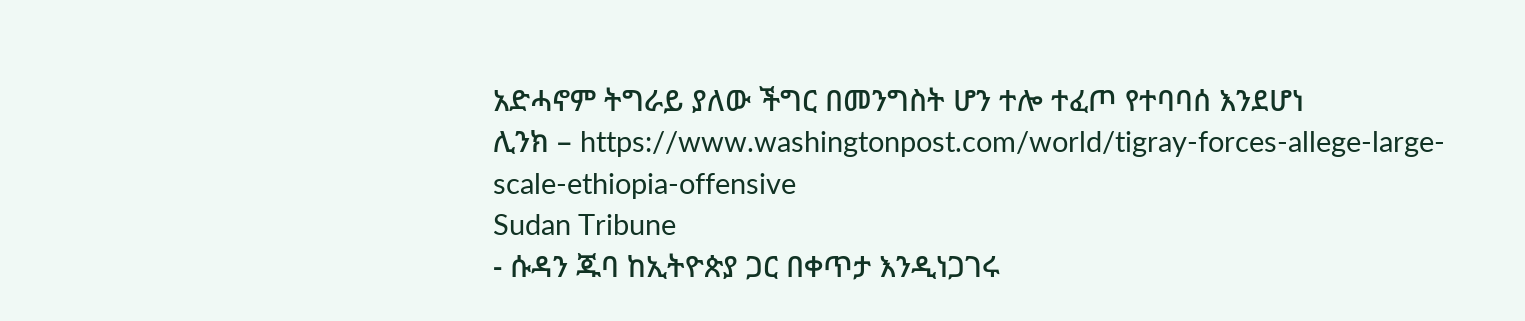አድሓኖም ትግራይ ያለው ችግር በመንግስት ሆን ተሎ ተፈጦ የተባባሰ እንደሆነ
ሊንክ – https://www.washingtonpost.com/world/tigray-forces-allege-large-scale-ethiopia-offensive
Sudan Tribune
- ሱዳን ጁባ ከኢትዮጵያ ጋር በቀጥታ እንዲነጋገሩ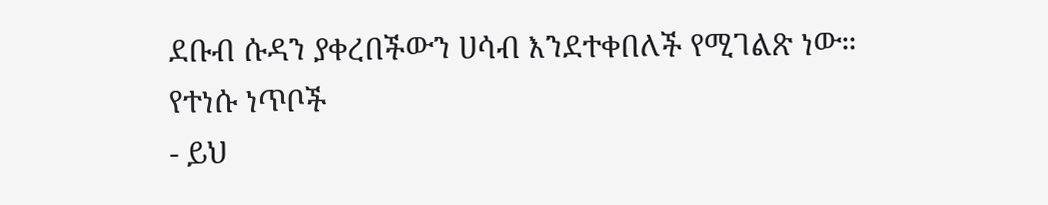ደቡብ ሱዳን ያቀረበችውን ሀሳብ እንደተቀበለች የሚገልጽ ነው።
የተነሱ ነጥቦች
- ይህ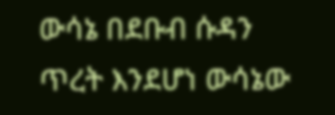ውሳኔ በደቡብ ሱዳን ጥረት እንደሆነ ውሳኔው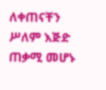ለቀጠናቸን ሥለም እጅድ ጠቃሚ መሆኑ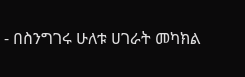- በስንግገሩ ሁለቱ ሀገራት መካክል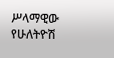ሥላማዊው የሁለትዮሽ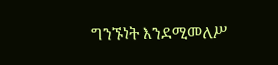ግንኙነት እንደሚመለሥ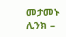መታመኑ
ሊንክ –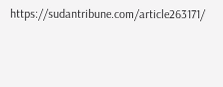https://sudantribune.com/article263171/